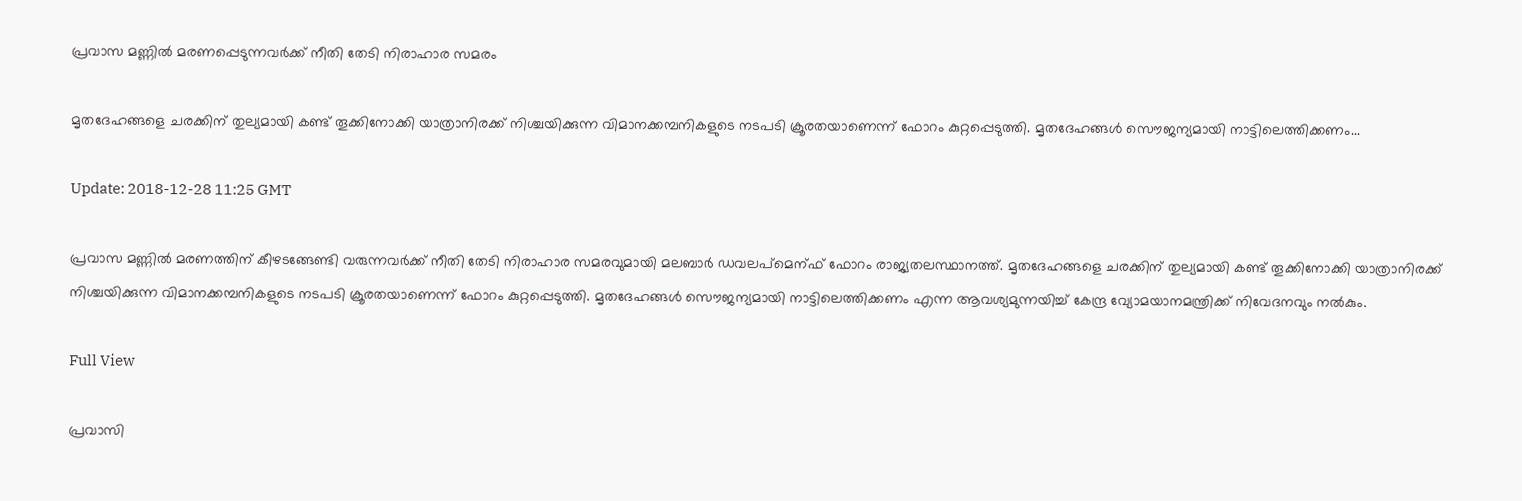പ്രവാസ മണ്ണില്‍ മരണപ്പെടുന്നവര്‍ക്ക് നീതി തേടി നിരാഹാര സമരം

മൃതദേഹങ്ങളെ ചരക്കിന് തുല്യമായി കണ്ട് തൂക്കിനോക്കി യാത്രാനിരക്ക് നിശ്ചയിക്കുന്ന വിമാനക്കമ്പനികളുടെ നടപടി ക്രൂരതയാണെന്ന് ഫോറം കുറ്റപ്പെടുത്തി. മൃതദേഹങ്ങള്‍ സൌജന്യമായി നാട്ടിലെത്തിക്കണം...

Update: 2018-12-28 11:25 GMT

പ്രവാസ മണ്ണില്‍ മരണത്തിന് കീഴടങ്ങേണ്ടി വരുന്നവര്‍ക്ക് നീതി തേടി നിരാഹാര സമരവുമായി മലബാര്‍ ഡവലപ്മെന്ഫ് ഫോറം രാജ്യതലസ്ഥാനത്ത്. മൃതദേഹങ്ങളെ ചരക്കിന് തുല്യമായി കണ്ട് തൂക്കിനോക്കി യാത്രാനിരക്ക് നിശ്ചയിക്കുന്ന വിമാനക്കമ്പനികളുടെ നടപടി ക്രൂരതയാണെന്ന് ഫോറം കുറ്റപ്പെടുത്തി. മൃതദേഹങ്ങള്‍ സൌജന്യമായി നാട്ടിലെത്തിക്കണം എന്ന ആവശ്യമുന്നയിച്ച് കേന്ദ്ര വ്യോമയാനമന്ത്രിക്ക് നിവേദനവും നല്‍കും.

Full View

പ്രവാസി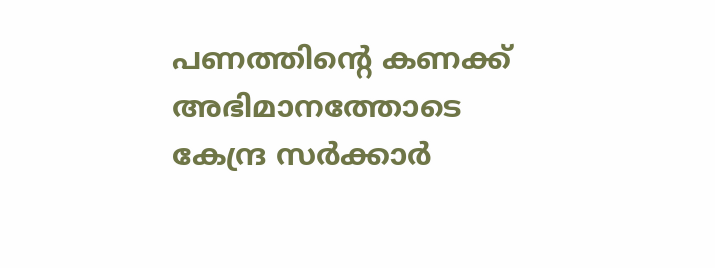പണത്തിന്റെ കണക്ക് അഭിമാനത്തോടെ കേന്ദ്ര സര്‍ക്കാര്‍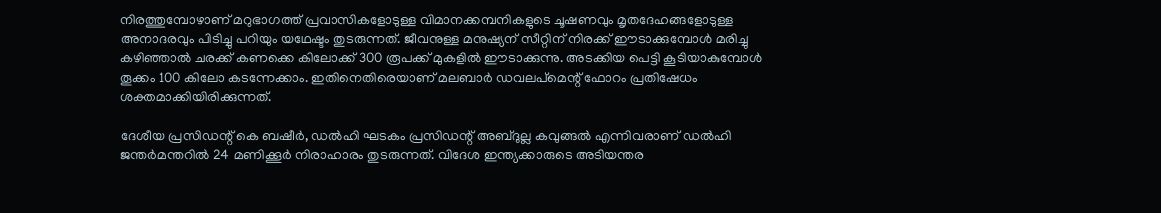നിരത്തുമ്പോഴാണ് മറുഭാഗത്ത് പ്രവാസികളോടുള്ള വിമാനക്കമ്പനികളുടെ ചൂഷണവും മൃതദേഹങ്ങളോടുള്ള അനാദരവും പിടിച്ചു പറിയും യഥേഷ്ടം തുടരുന്നത്. ജീവനുള്ള മനുഷ്യന് സീറ്റിന് നിരക്ക് ഈടാക്കുമ്പോള്‍ മരിച്ചു കഴിഞ്ഞാല്‍ ചരക്ക് കണക്കെ കിലോക്ക് 300 രൂപക്ക് മുകളില്‍ ഈടാക്കുന്നു. അടക്കിയ പെട്ടി കൂടിയാകുമ്പോള്‍ തൂക്കം 100 കിലോ കടന്നേക്കാം. ഇതിനെതിരെയാണ് മലബാര്‍ ഡവലപ്മെന്റ് ഫോറം പ്രതിഷേധം ശക്തമാക്കിയിരിക്കുന്നത്.

ദേശീയ പ്രസിഡന്റ് കെ ബഷീര്‍, ഡല്‍ഹി ഘടകം പ്രസിഡന്റ് അബ്ദുല്ല കവുങ്ങല്‍ എന്നിവരാണ് ഡല്‍ഹി ജന്തര്‍മന്തറില്‍ 24 മണിക്കൂര്‍ നിരാഹാരം തുടരുന്നത്. വിദേശ ഇന്ത്യക്കാരുടെ അടിയന്തര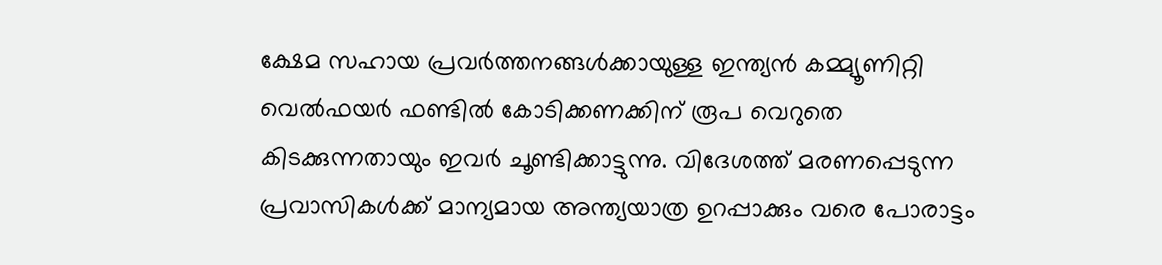ക്ഷേമ സഹായ പ്രവര്‍ത്തനങ്ങള്‍ക്കായുള്ള ഇന്ത്യന്‍ കമ്മ്യൂണിറ്റി വെല്‍ഫയര്‍ ഫണ്ടില്‍ കോടിക്കണക്കിന് രൂപ വെറുതെ കിടക്കുന്നതായും ഇവര്‍ ചൂണ്ടിക്കാട്ടുന്നു. വിദേശത്ത് മരണപ്പെടുന്ന പ്രവാസികള്‍ക്ക് മാന്യമായ അന്ത്യയാത്ര ഉറപ്പാക്കും വരെ പോരാട്ടം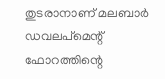തുടരാനാണ് മലബാര്‍ ഡവലപ്മെന്റ് ഫോറത്തിന്റെ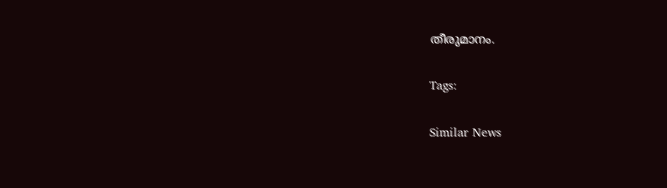തീരുമാനം.

Tags:

Similar News